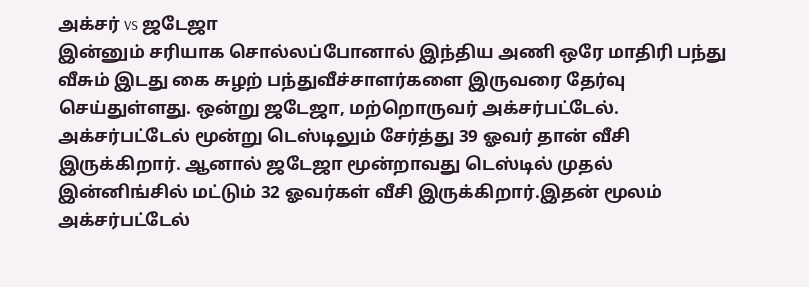அக்சர் vs ஜடேஜா
இன்னும் சரியாக சொல்லப்போனால் இந்திய அணி ஒரே மாதிரி பந்து வீசும் இடது கை சுழற் பந்துவீச்சாளர்களை இருவரை தேர்வு செய்துள்ளது. ஒன்று ஜடேஜா, மற்றொருவர் அக்சர்பட்டேல். அக்சர்பட்டேல் மூன்று டெஸ்டிலும் சேர்த்து 39 ஓவர் தான் வீசி இருக்கிறார். ஆனால் ஜடேஜா மூன்றாவது டெஸ்டில் முதல் இன்னிங்சில் மட்டும் 32 ஓவர்கள் வீசி இருக்கிறார்.இதன் மூலம் அக்சர்பட்டேல்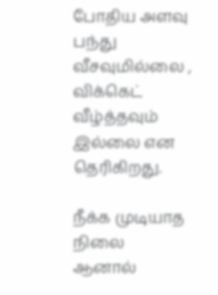போதிய அளவு பந்து வீசவுமில்லை , விக்கெட் வீழ்த்தவும் இல்லை என தெரிகிறது.

நீக்க முடியாத நிலை
ஆனால்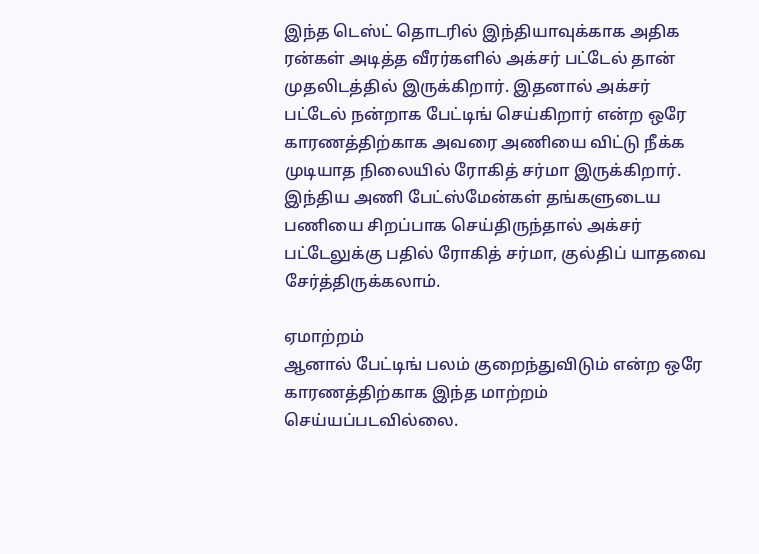இந்த டெஸ்ட் தொடரில் இந்தியாவுக்காக அதிக ரன்கள் அடித்த வீரர்களில் அக்சர் பட்டேல் தான் முதலிடத்தில் இருக்கிறார். இதனால் அக்சர் பட்டேல் நன்றாக பேட்டிங் செய்கிறார் என்ற ஒரே காரணத்திற்காக அவரை அணியை விட்டு நீக்க முடியாத நிலையில் ரோகித் சர்மா இருக்கிறார்.
இந்திய அணி பேட்ஸ்மேன்கள் தங்களுடைய பணியை சிறப்பாக செய்திருந்தால் அக்சர் பட்டேலுக்கு பதில் ரோகித் சர்மா, குல்திப் யாதவை சேர்த்திருக்கலாம்.

ஏமாற்றம்
ஆனால் பேட்டிங் பலம் குறைந்துவிடும் என்ற ஒரே காரணத்திற்காக இந்த மாற்றம் செய்யப்படவில்லை.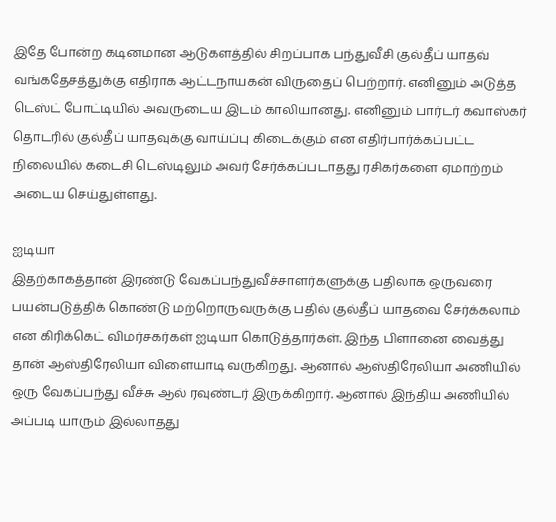இதே போன்ற கடினமான ஆடுகளத்தில் சிறப்பாக பந்துவீசி குல்தீப் யாதவ் வங்கதேசத்துக்கு எதிராக ஆட்டநாயகன் விருதைப் பெற்றார். எனினும் அடுத்த டெஸ்ட் போட்டியில் அவருடைய இடம் காலியானது. எனினும் பார்டர் கவாஸ்கர் தொடரில் குல்தீப் யாதவுக்கு வாய்ப்பு கிடைக்கும் என எதிர்பார்க்கப்பட்ட நிலையில் கடைசி டெஸ்டிலும் அவர் சேர்க்கப்படாதது ரசிகர்களை ஏமாற்றம் அடைய செய்துள்ளது.

ஐடியா
இதற்காகத்தான் இரண்டு வேகப்பந்துவீச்சாளர்களுக்கு பதிலாக ஒருவரை பயன்படுத்திக் கொண்டு மற்றொருவருக்கு பதில் குல்தீப் யாதவை சேர்க்கலாம் என கிரிக்கெட் விமர்சகர்கள் ஐடியா கொடுத்தார்கள். இந்த பிளானை வைத்து தான் ஆஸ்திரேலியா விளையாடி வருகிறது. ஆனால் ஆஸ்திரேலியா அணியில் ஒரு வேகப்பந்து வீச்சு ஆல் ரவுண்டர் இருக்கிறார். ஆனால் இந்திய அணியில் அப்படி யாரும் இல்லாதது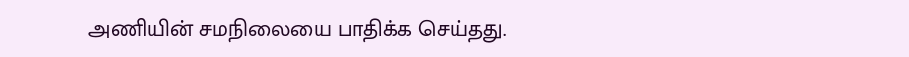அணியின் சமநிலையை பாதிக்க செய்தது.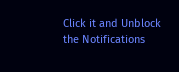Click it and Unblock the Notifications